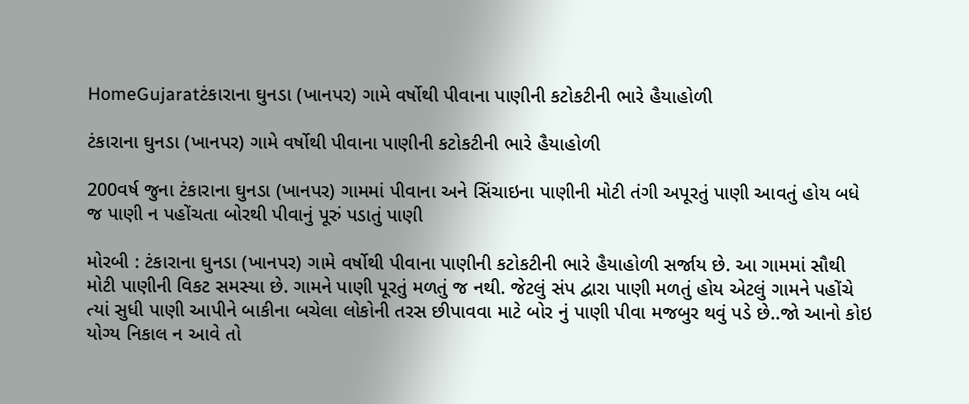HomeGujaratટંકારાના ઘુનડા (ખાનપર) ગામે વર્ષોથી પીવાના પાણીની કટોકટીની ભારે હૈયાહોળી

ટંકારાના ઘુનડા (ખાનપર) ગામે વર્ષોથી પીવાના પાણીની કટોકટીની ભારે હૈયાહોળી

200વર્ષ જુના ટંકારાના ઘુનડા (ખાનપર) ગામમાં પીવાના અને સિંચાઇના પાણીની મોટી તંગી અપૂરતું પાણી આવતું હોય બધે જ પાણી ન પહોંચતા બોરથી પીવાનું પૂરું પડાતું પાણી

મોરબી : ટંકારાના ઘુનડા (ખાનપર) ગામે વર્ષોથી પીવાના પાણીની કટોકટીની ભારે હૈયાહોળી સર્જાય છે. આ ગામમાં સૌથી મોટી પાણીની વિકટ સમસ્યા છે. ગામને પાણી પૂરતું મળતું જ નથી. જેટલું સંપ દ્વારા પાણી મળતું હોય એટલું ગામને પહોંચે ત્યાં સુધી પાણી આપીને બાકીના બચેલા લોકોની તરસ છીપાવવા માટે બોર નું પાણી પીવા મજબુર થવું પડે છે..જો આનો કોઇ યોગ્ય નિકાલ ન આવે તો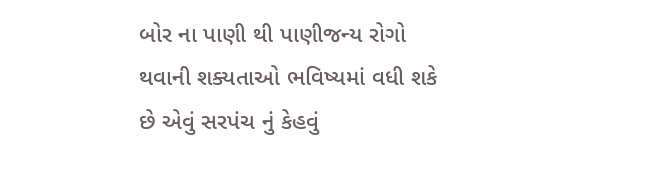બોર ના પાણી થી પાણીજન્ય રોગો થવાની શક્યતાઓ ભવિષ્યમાં વધી શકે છે એવું સરપંચ નું કેહવું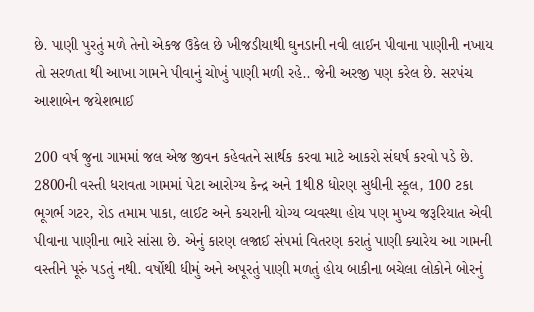છે. પાણી પુરતું મળે તેનો એકજ ઉકેલ છે ખીજડીયાથી ઘુનડાની નવી લાઈન પીવાના પાણીની નખાય તો સરળતા થી આખા ગામને પીવાનું ચોખું પાણી મળી રહે.. જેની અરજી પણ કરેલ છે. સરપંચ આશાબેન જયેશભાઈ

200 વર્ષ જુના ગામમાં જલ એજ જીવન કહેવતને સાર્થક કરવા માટે આકરો સંઘર્ષ કરવો પડે છે. 2800ની વસ્તી ધરાવતા ગામમાં પેટા આરોગ્ય કેન્દ્ર અને 1થી8 ધોરણ સુધીની સ્કૂલ, 100 ટકા ભૂગર્ભ ગટર, રોડ તમામ પાકા, લાઈટ અને કચરાની યોગ્ય વ્યવસ્થા હોય પણ મુખ્ય જરૂરિયાત એવી પીવાના પાણીના ભારે સાંસા છે. એનું કારણ લજાઈ સંપમાં વિતરણ કરાતું પાણી ક્યારેય આ ગામની વસ્તીને પૂરું પડતું નથી. વર્ષોથી ધીમું અને અપૂરતું પાણી મળતું હોય બાકીના બચેલા લોકોને બોરનું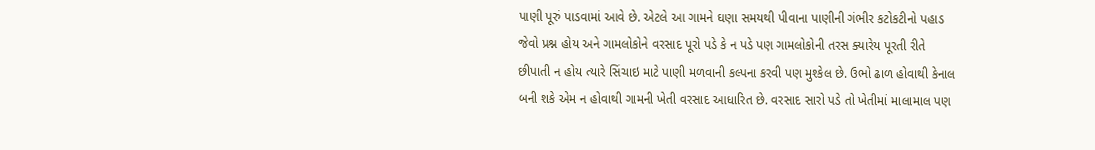પાણી પૂરું પાડવામાં આવે છે. એટલે આ ગામને ઘણા સમયથી પીવાના પાણીની ગંભીર કટોકટીનો પહાડ જેવો પ્રશ્ન હોય અને ગામલોકોને વરસાદ પૂરો પડે કે ન પડે પણ ગામલોકોની તરસ ક્યારેય પૂરતી રીતે છીપાતી ન હોય ત્યારે સિંચાઇ માટે પાણી મળવાની કલ્પના કરવી પણ મુશ્કેલ છે. ઉભો ઢાળ હોવાથી કેનાલ બની શકે એમ ન હોવાથી ગામની ખેતી વરસાદ આધારિત છે. વરસાદ સારો પડે તો ખેતીમાં માલામાલ પણ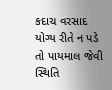કદાચ વરસાદ યોગ્ય રીતે ન પડે તો પાયમાલ જેવી સ્થિતિ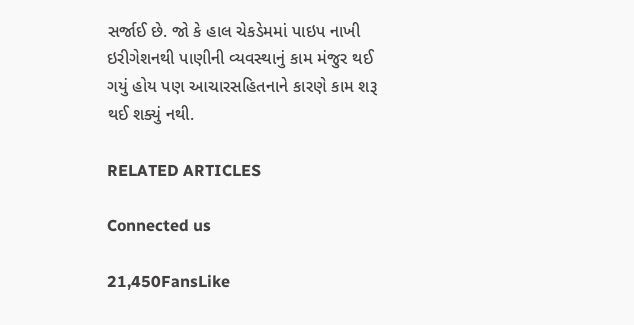સર્જાઈ છે. જો કે હાલ ચેકડેમમાં પાઇપ નાખી ઇરીગેશનથી પાણીની વ્યવસ્થાનું કામ મંજુર થઈ ગયું હોય પણ આચારસહિતનાને કારણે કામ શરૂ થઈ શક્યું નથી.

RELATED ARTICLES

Connected us

21,450FansLike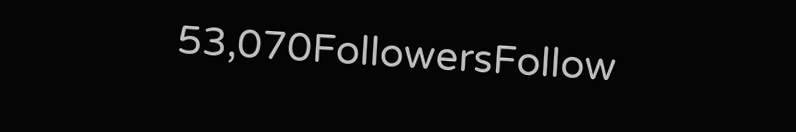53,070FollowersFollow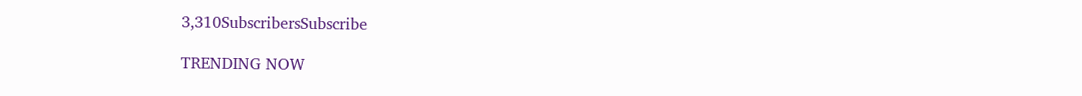3,310SubscribersSubscribe

TRENDING NOW